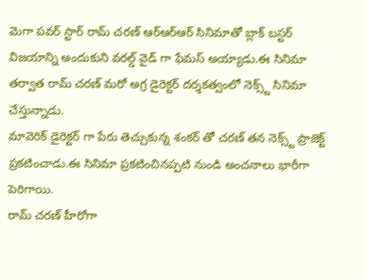మెగా పవర్ స్టార్ రామ్ చరణ్ ఆర్ఆర్ఆర్ సినిమాతో బ్లాక్ బస్టర్ విజయాన్ని అందుకుని వరల్డ్ వైడ్ గా ఫేమస్ అయ్యాడు.ఈ సినిమా తర్వాత రామ్ చరణ్ మరో అగ్ర డైరెక్టర్ దర్శకత్వంలో నెక్స్ట్ సినిమా చేస్తున్నాడు.
మావెరిక్ డైరెక్టర్ గా పేరు తెచ్చుకున్న శంకర్ తో చరణ్ తన నెక్స్ట్ ప్రాజెక్ట్ ప్రకటించాడు.ఈ సినిమా ప్రకటించినప్పటి నుండి అంచనాలు భారీగా పెరిగాయి.
రామ్ చరణ్ హీరోగా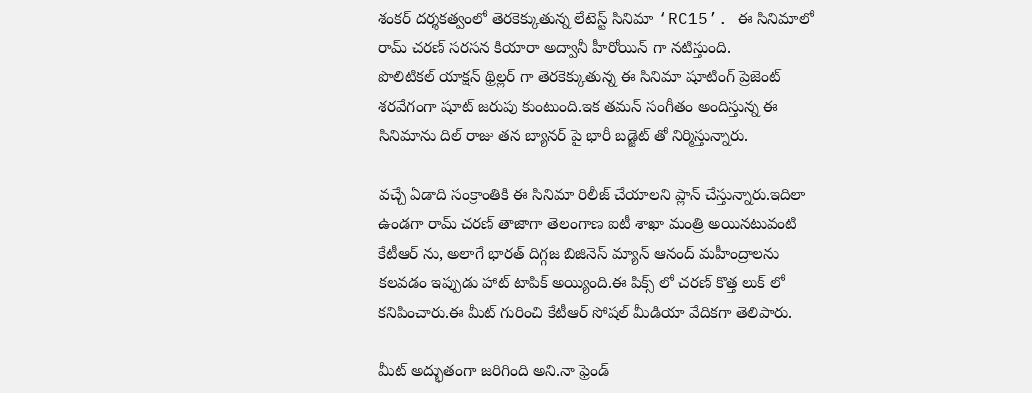శంకర్ దర్శకత్వంలో తెరకెక్కుతున్న లేటెస్ట్ సినిమా ‘RC15’. ఈ సినిమాలో రామ్ చరణ్ సరసన కియారా అద్వానీ హీరోయిన్ గా నటిస్తుంది.
పొలిటికల్ యాక్షన్ థ్రిల్లర్ గా తెరకెక్కుతున్న ఈ సినిమా షూటింగ్ ప్రెజెంట్ శరవేగంగా షూట్ జరుపు కుంటుంది.ఇక తమన్ సంగీతం అందిస్తున్న ఈ సినిమాను దిల్ రాజు తన బ్యానర్ పై భారీ బడ్జెట్ తో నిర్మిస్తున్నారు.

వచ్చే ఏడాది సంక్రాంతికి ఈ సినిమా రిలీజ్ చేయాలని ప్లాన్ చేస్తున్నారు.ఇదిలా ఉండగా రామ్ చరణ్ తాజాగా తెలంగాణ ఐటీ శాఖా మంత్రి అయినటువంటి కేటీఆర్ ను, అలాగే భారత్ దిగ్గజ బిజినెస్ మ్యాన్ ఆనంద్ మహీంద్రాలను కలవడం ఇప్పుడు హాట్ టాపిక్ అయ్యింది.ఈ పిక్స్ లో చరణ్ కొత్త లుక్ లో కనిపించారు.ఈ మీట్ గురించి కేటీఆర్ సోషల్ మీడియా వేదికగా తెలిపారు.

మీట్ అద్భుతంగా జరిగింది అని.నా ఫ్రెండ్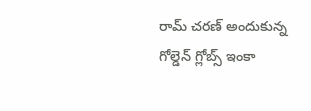రామ్ చరణ్ అందుకున్న గోల్డెన్ గ్లోబ్స్ ఇంకా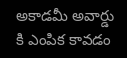అకాడమీ అవార్డు కి ఎంపిక కావడం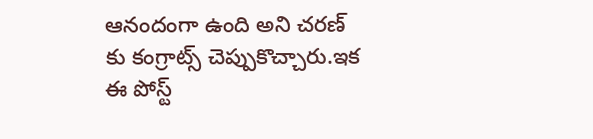ఆనందంగా ఉంది అని చరణ్ కు కంగ్రాట్స్ చెప్పుకొచ్చారు.ఇక ఈ పోస్ట్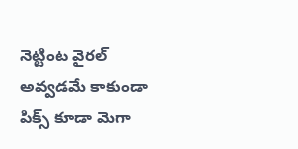నెట్టింట వైరల్ అవ్వడమే కాకుండా పిక్స్ కూడా మెగా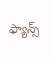ఫ్యాన్స్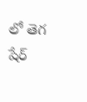లో తెగ షేర్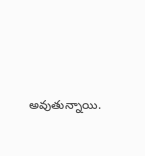అవుతున్నాయి.